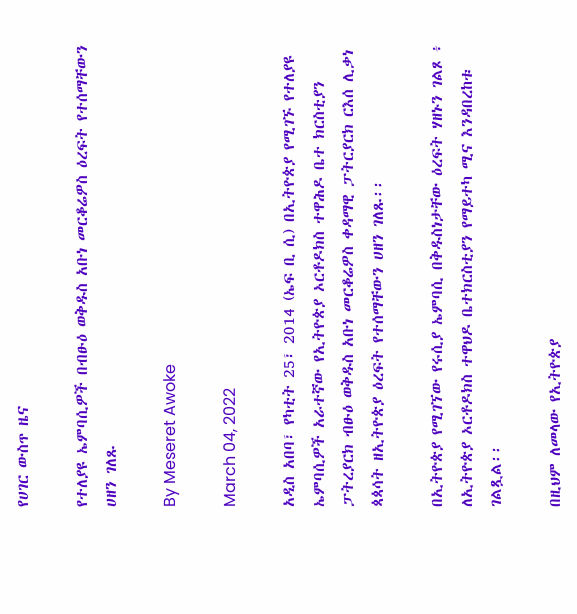የሀገር ውስጥ ዜና

የተለያዩ ኤምባሲዎች በብፁዕ ወቅዱስ አቡነ መርቆሬዎስ ዕረፍት የተሰማቸውን ሀዘን ገለጹ

By Meseret Awoke

March 04, 2022

አዲስ አበባ፣ የካቲት 25፣ 2014 (ኤፍ ቢ ሲ) በኢትዮጵያ የሚገኙ የተለያዩ ኤምባሲዎች አራተኛው የኢትዮጵያ ኦርቶዶክስ ተዋሕዶ ቤተ ክርስቲያን ፓትረያርክ ብፁዕ ወቅዱስ አቡነ መርቆሬዎስ ቀዳማዊ ፓትርያርክ ርእሰ ሊቃነ ጳጳሳት ዘኢትዮጵያ ዕረፍት የተሰማቸውን ሀዘን ገለጹ፡፡

በኢትዮጵያ የሚገኘው የሩሲያ ኤምባሲ በቅዱስነታቸው ዕረፍት ሃዘኑን ገልጾ ፥ ለኢትዮጵያ ኦርቶዶክስ ተዋህዶ ቤተክርስቲያን የማይተካ ሚና እንዳበረከቱ ገልጿል፡፡

በዚህም ለመላው የኢትዮጵያ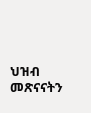ህዝብ መጽናናትን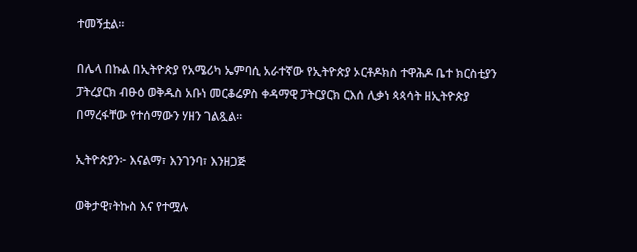ተመኝቷል፡፡

በሌላ በኩል በኢትዮጵያ የአሜሪካ ኤምባሲ አራተኛው የኢትዮጵያ ኦርቶዶክስ ተዋሕዶ ቤተ ክርስቲያን ፓትረያርክ ብፁዕ ወቅዱስ አቡነ መርቆሬዎስ ቀዳማዊ ፓትርያርክ ርእሰ ሊቃነ ጳጳሳት ዘኢትዮጵያ በማረፋቸው የተሰማውን ሃዘን ገልጿል፡፡

ኢትዮጵያን፦ እናልማ፣ እንገንባ፣ እንዘጋጅ

ወቅታዊ፣ትኩስ እና የተሟሉ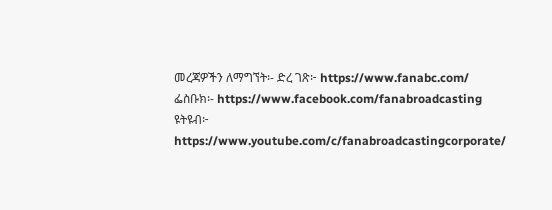መረጃዎችን ለማግኘት፡- ድረ ገጽ፦ https://www.fanabc.com/ ፌስቡክ፡- https://www.facebook.com/fanabroadcasting ዩትዩብ፦ https://www.youtube.com/c/fanabroadcastingcorporate/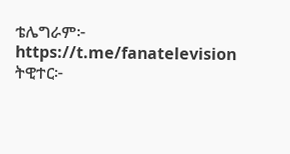ቴሌግራም፦ https://t.me/fanatelevision ትዊተር፦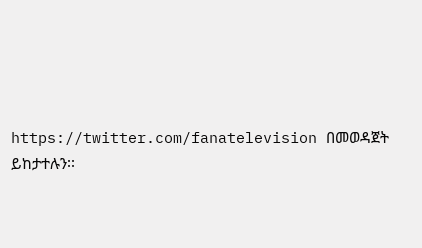https://twitter.com/fanatelevision በመወዳጀት ይከታተሉን፡፡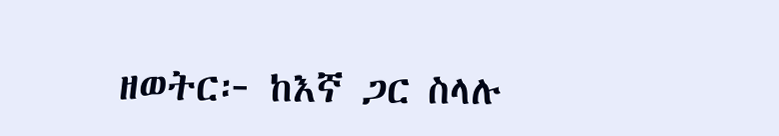ዘወትር፦ ከእኛ ጋር ስላሉ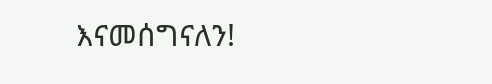እናመሰግናለን!